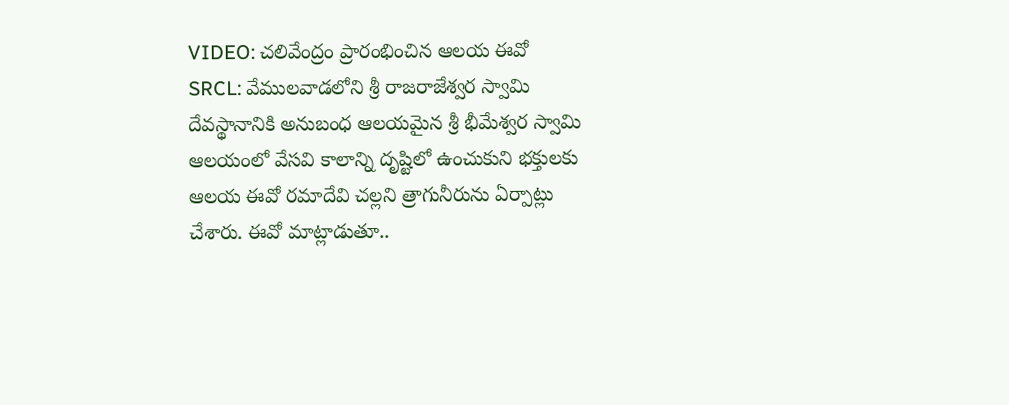VIDEO: చలివేంద్రం ప్రారంభించిన ఆలయ ఈవో
SRCL: వేములవాడలోని శ్రీ రాజరాజేశ్వర స్వామి దేవస్థానానికి అనుబంధ ఆలయమైన శ్రీ భీమేశ్వర స్వామి ఆలయంలో వేసవి కాలాన్ని దృష్టిలో ఉంచుకుని భక్తులకు ఆలయ ఈవో రమాదేవి చల్లని త్రాగునీరును ఏర్పాట్లు చేశారు. ఈవో మాట్లాడుతూ..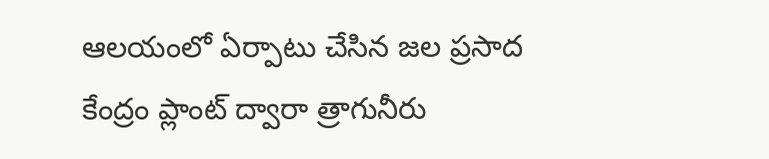ఆలయంలో ఏర్పాటు చేసిన జల ప్రసాద కేంద్రం ప్లాంట్ ద్వారా త్రాగునీరు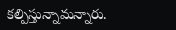కల్పిస్తున్నామన్నారు.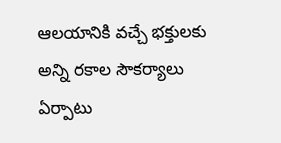ఆలయానికి వచ్చే భక్తులకు అన్ని రకాల సౌకర్యాలు ఏర్పాటు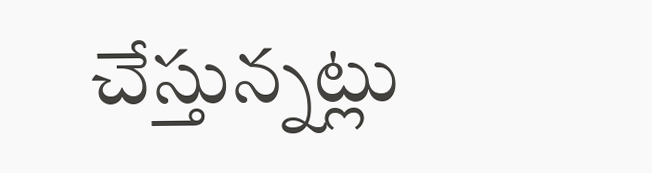చేస్తున్నట్లు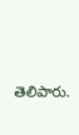తెలిపారు.